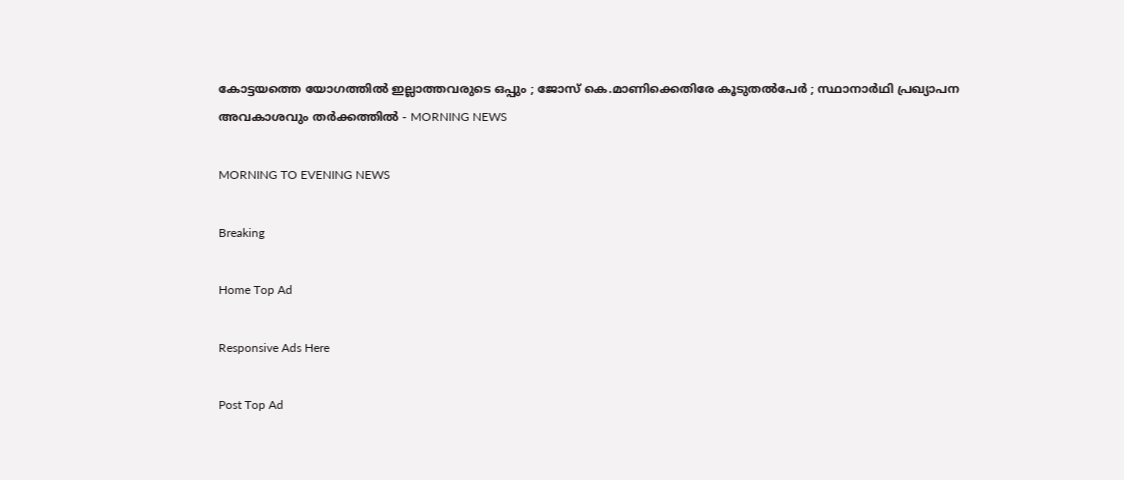കോട്ടയത്തെ യോഗത്തില്‍ ഇല്ലാത്തവരുടെ ഒപ്പും ; ജോസ് കെ.മാണിക്കെതിരേ കൂടുതല്‍പേര്‍ ; സ്ഥാനാര്‍ഥി പ്രഖ്യാപന അവകാശവും തര്‍ക്കത്തില്‍ - MORNING NEWS

MORNING TO EVENING NEWS

Breaking

Home Top Ad

Responsive Ads Here

Post Top Ad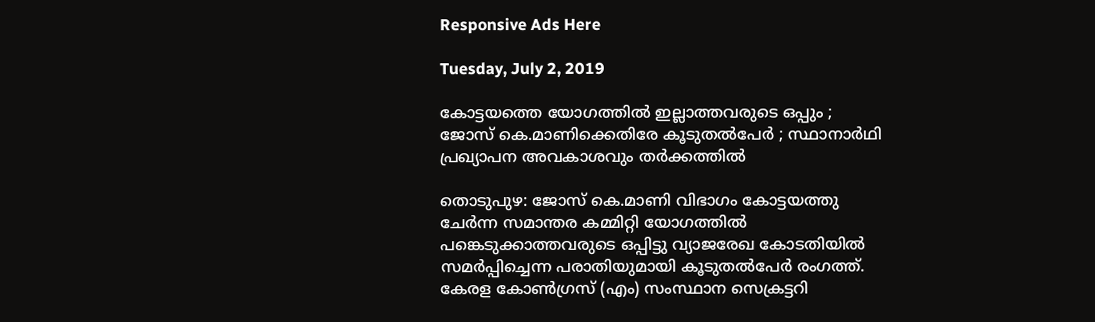Responsive Ads Here

Tuesday, July 2, 2019

കോട്ടയത്തെ യോഗത്തില്‍ ഇല്ലാത്തവരുടെ ഒപ്പും ; ജോസ് കെ.മാണിക്കെതിരേ കൂടുതല്‍പേര്‍ ; സ്ഥാനാര്‍ഥി പ്രഖ്യാപന അവകാശവും തര്‍ക്കത്തില്‍

തൊടുപുഴ: ജോസ് കെ.മാണി വിഭാഗം കോട്ടയത്തു ചേര്‍ന്ന സമാന്തര കമ്മിറ്റി യോഗത്തില്‍ പങ്കെടുക്കാത്തവരുടെ ഒപ്പിട്ടു വ്യാജരേഖ കോടതിയില്‍ സമര്‍പ്പിച്ചെന്ന പരാതിയുമായി കൂടുതല്‍പേര്‍ രംഗത്ത്. കേരള കോണ്‍ഗ്രസ് (എം) സംസ്ഥാന സെക്രട്ടറി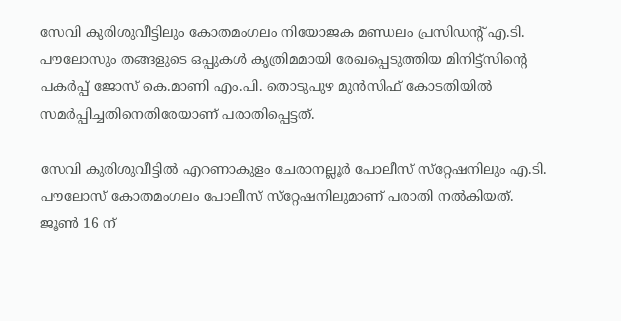സേവി കുരിശുവീട്ടിലും കോതമംഗലം നിയോജക മണ്ഡലം പ്രസിഡന്റ് എ.ടി. പൗലോസും തങ്ങളുടെ ഒപ്പുകള്‍ കൃത്രിമമായി രേഖപ്പെടുത്തിയ മിനിട്ട്‌സിന്റെ പകര്‍പ്പ് ജോസ് കെ.മാണി എം.പി. തൊടുപുഴ മുന്‍സിഫ് കോടതിയില്‍ സമര്‍പ്പിച്ചതിനെതിരേയാണ് പരാതിപ്പെട്ടത്.

സേവി കുരിശുവീട്ടില്‍ എറണാകുളം ചേരാനല്ലൂര്‍ പോലീസ് സ്‌റ്റേഷനിലും എ.ടി. പൗലോസ് കോതമംഗലം പോലീസ് സ്‌റ്റേഷനിലുമാണ് പരാതി നല്‍കിയത്. ജൂണ്‍ 16 ന്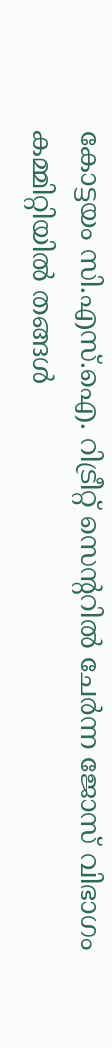കോട്ടയം സി.എസ്.ഐ. റിട്രീറ്റ് സെന്ററില്‍ ചേര്‍ന്ന ജോസ് വിഭാഗം കമ്മിറ്റിയില്‍ തങ്ങള്‍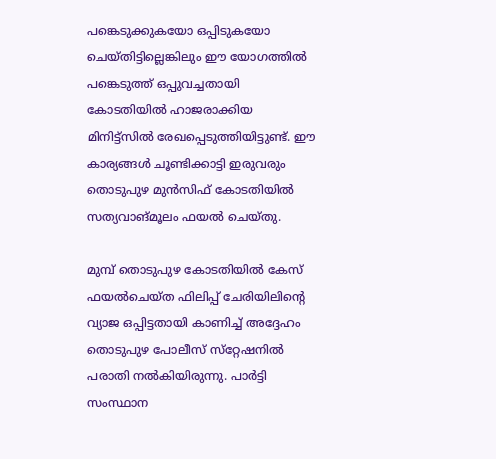പങ്കെടുക്കുകയോ ഒപ്പിടുകയോ ചെയ്തിട്ടില്ലെങ്കിലും ഈ യോഗത്തില്‍ പങ്കെടുത്ത് ഒപ്പുവച്ചതായി കോടതിയില്‍ ഹാജരാക്കിയ മിനിട്ട്‌സില്‍ രേഖപ്പെടുത്തിയിട്ടുണ്ട്. ഈ കാര്യങ്ങള്‍ ചൂണ്ടിക്കാട്ടി ഇരുവരും തൊടുപുഴ മുന്‍സിഫ് കോടതിയില്‍ സത്യവാങ്മൂലം ഫയല്‍ ചെയ്തു.

മുമ്പ് തൊടുപുഴ കോടതിയില്‍ കേസ് ഫയല്‍ചെയ്ത ഫിലിപ്പ് ചേരിയിലിന്റെ വ്യാജ ഒപ്പിട്ടതായി കാണിച്ച് അദ്ദേഹം തൊടുപുഴ പോലീസ് സ്‌റ്റേഷനില്‍ പരാതി നല്‍കിയിരുന്നു. പാര്‍ട്ടി സംസ്ഥാന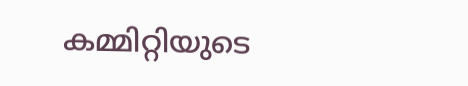കമ്മിറ്റിയുടെ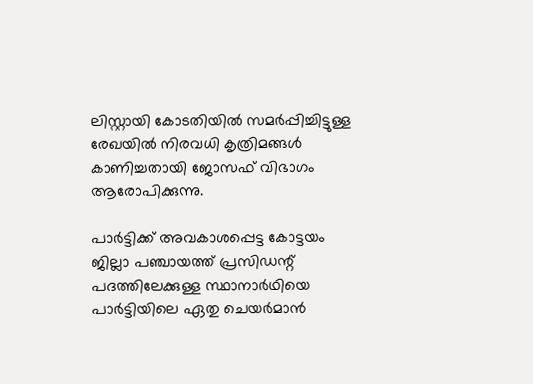ലിസ്റ്റായി കോടതിയില്‍ സമര്‍പ്പിച്ചിട്ടുള്ള രേഖയില്‍ നിരവധി കൃത്രിമങ്ങള്‍ കാണിച്ചതായി ജോസഫ് വിഭാഗം ആരോപിക്കുന്നു.

പാര്‍ട്ടിക്ക് അവകാശപ്പെട്ട കോട്ടയം ജില്ലാ പഞ്ചായത്ത് പ്രസിഡന്റ് പദത്തിലേക്കുള്ള സ്ഥാനാര്‍ഥിയെ പാര്‍ട്ടിയിലെ ഏതു ചെയര്‍മാന്‍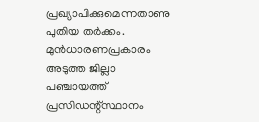പ്രഖ്യാപിക്കുമെന്നതാണു പുതിയ തര്‍ക്കം. മുന്‍ധാരണപ്രകാരം അടുത്ത ജില്ലാ പഞ്ചായത്ത് പ്രസിഡന്റ്‌സ്ഥാനം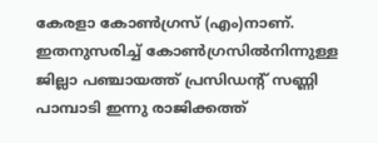കേരളാ കോണ്‍ഗ്രസ് (എം)നാണ്. ഇതനുസരിച്ച് കോണ്‍ഗ്രസില്‍നിന്നുള്ള ജില്ലാ പഞ്ചായത്ത് പ്രസിഡന്റ് സണ്ണി പാമ്പാടി ഇന്നു രാജിക്കത്ത്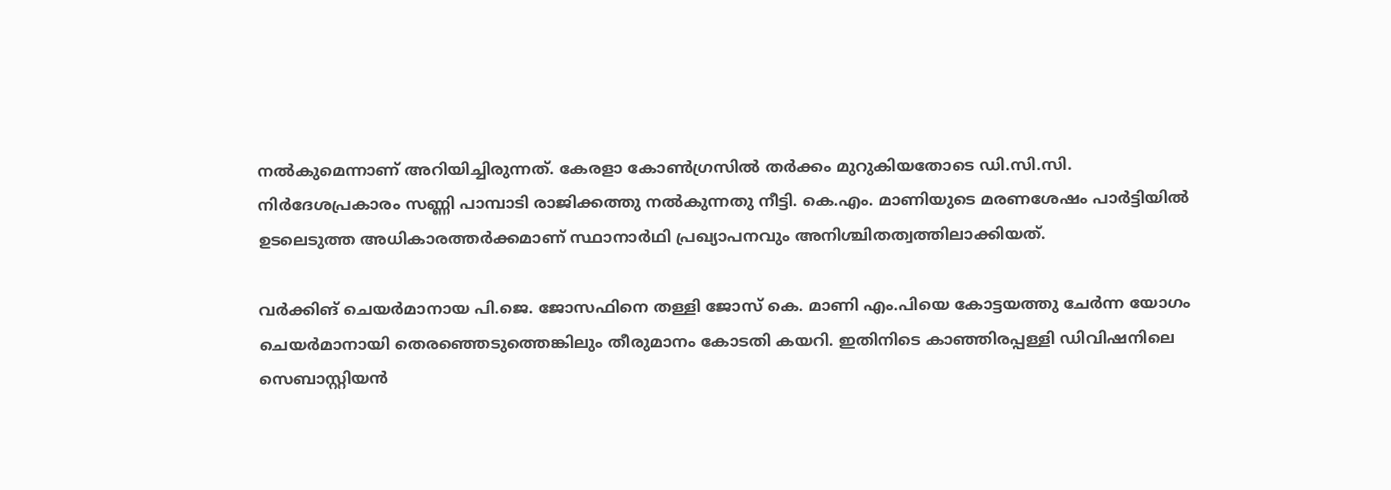നല്‍കുമെന്നാണ് അറിയിച്ചിരുന്നത്. കേരളാ കോണ്‍ഗ്രസില്‍ തര്‍ക്കം മുറുകിയതോടെ ഡി.സി.സി. നിര്‍ദേശപ്രകാരം സണ്ണി പാമ്പാടി രാജിക്കത്തു നല്‍കുന്നതു നീട്ടി. കെ.എം. മാണിയുടെ മരണശേഷം പാര്‍ട്ടിയില്‍ ഉടലെടുത്ത അധികാരത്തര്‍ക്കമാണ് സ്ഥാനാര്‍ഥി പ്രഖ്യാപനവും അനിശ്ചിതത്വത്തിലാക്കിയത്.

വര്‍ക്കിങ് ചെയര്‍മാനായ പി.ജെ. ജോസഫിനെ തള്ളി ജോസ് കെ. മാണി എം.പിയെ കോട്ടയത്തു ചേര്‍ന്ന യോഗം ചെയര്‍മാനായി തെരഞ്ഞെടുത്തെങ്കിലും തീരുമാനം കോടതി കയറി. ഇതിനിടെ കാഞ്ഞിരപ്പള്ളി ഡിവിഷനിലെ സെബാസ്റ്റിയന്‍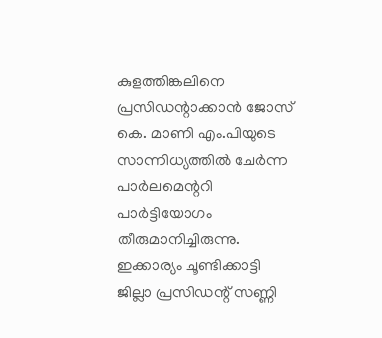കുളത്തിങ്കലിനെ പ്രസിഡന്റാക്കാന്‍ ജോസ് കെ. മാണി എം.പിയുടെ സാന്നിധ്യത്തില്‍ ചേര്‍ന്ന പാര്‍ലമെന്ററി പാര്‍ട്ടിയോഗം തീരുമാനിച്ചിരുന്നു. ഇക്കാര്യം ചൂണ്ടിക്കാട്ടി ജില്ലാ പ്രസിഡന്റ് സണ്ണി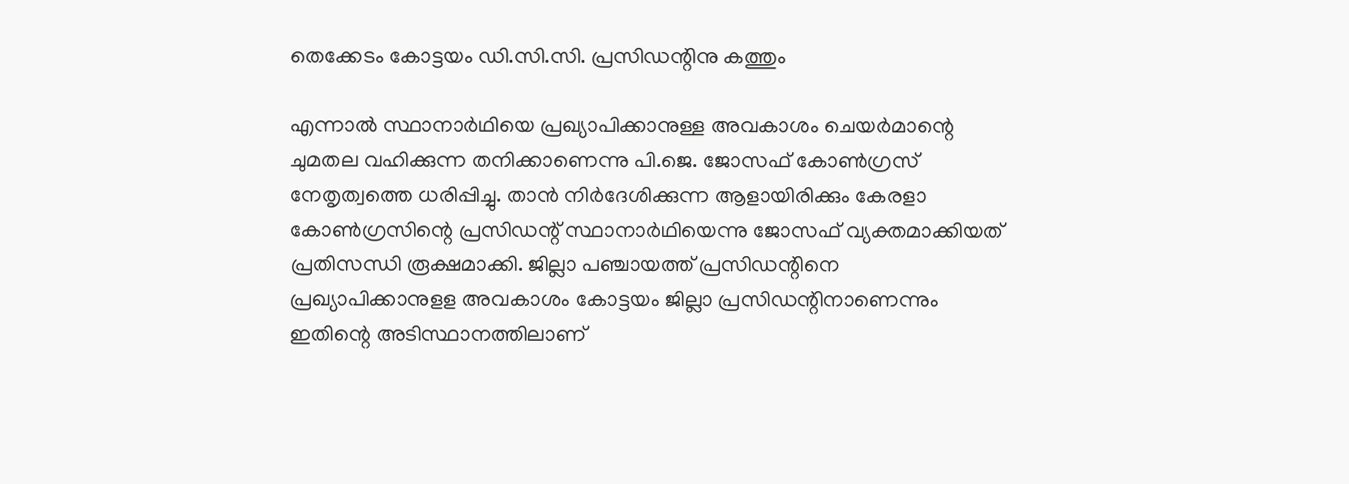തെക്കേടം കോട്ടയം ഡി.സി.സി. പ്രസിഡന്റിനു കത്തും

എന്നാല്‍ സ്ഥാനാര്‍ഥിയെ പ്രഖ്യാപിക്കാനുള്ള അവകാശം ചെയര്‍മാന്റെ ചുമതല വഹിക്കുന്ന തനിക്കാണെന്നു പി.ജെ. ജോസഫ് കോണ്‍ഗ്രസ് നേതൃത്വത്തെ ധരിപ്പിച്ചു. താന്‍ നിര്‍ദേശിക്കുന്ന ആളായിരിക്കും കേരളാ കോണ്‍ഗ്രസിന്റെ പ്രസിഡന്റ് സ്ഥാനാര്‍ഥിയെന്നു ജോസഫ് വ്യക്തമാക്കിയത് പ്രതിസന്ധി രൂക്ഷമാക്കി. ജില്ലാ പഞ്ചായത്ത് പ്രസിഡന്റിനെ പ്രഖ്യാപിക്കാനുളള അവകാശം കോട്ടയം ജില്ലാ പ്രസിഡന്റിനാണെന്നും ഇതിന്റെ അടിസ്ഥാനത്തിലാണ്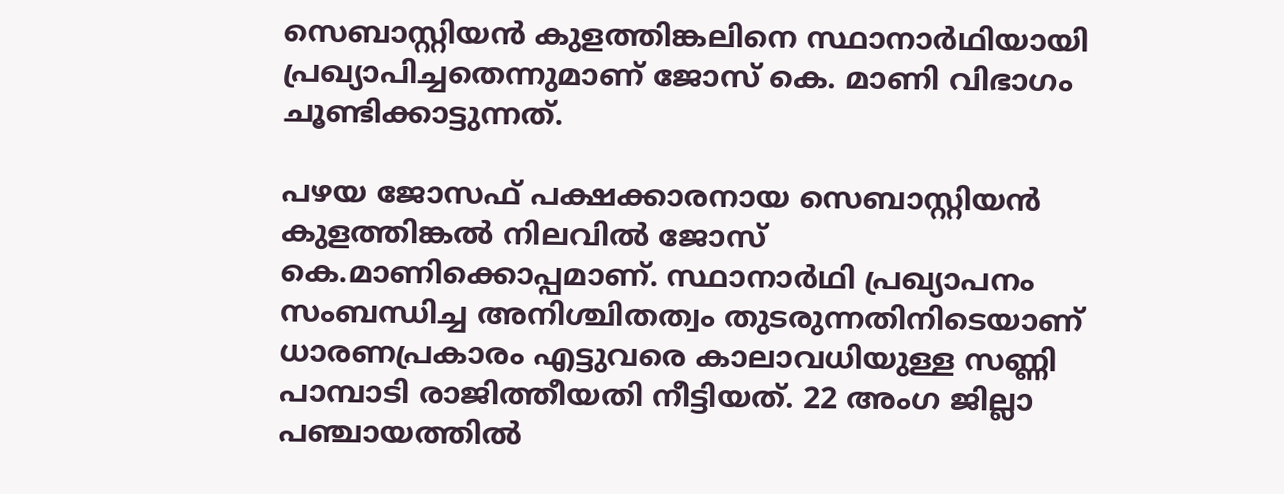സെബാസ്റ്റിയന്‍ കുളത്തിങ്കലിനെ സ്ഥാനാര്‍ഥിയായി പ്രഖ്യാപിച്ചതെന്നുമാണ് ജോസ് കെ. മാണി വിഭാഗം ചൂണ്ടിക്കാട്ടുന്നത്.

പഴയ ജോസഫ് പക്ഷക്കാരനായ സെബാസ്റ്റിയന്‍ കുളത്തിങ്കല്‍ നിലവില്‍ ജോസ് കെ.മാണിക്കൊപ്പമാണ്. സ്ഥാനാര്‍ഥി പ്രഖ്യാപനം സംബന്ധിച്ച അനിശ്ചിതത്വം തുടരുന്നതിനിടെയാണ് ധാരണപ്രകാരം എട്ടുവരെ കാലാവധിയുള്ള സണ്ണി പാമ്പാടി രാജിത്തീയതി നീട്ടിയത്. 22 അംഗ ജില്ലാ പഞ്ചായത്തില്‍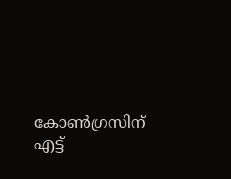കോണ്‍ഗ്രസിന് എട്ട്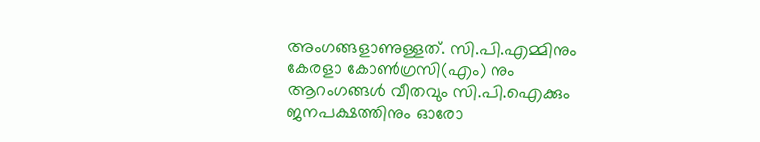അംഗങ്ങളാണുള്ളത്. സി.പി.എമ്മിനും കേരളാ കോണ്‍ഗ്രസി(എം) നും ആറംഗങ്ങള്‍ വീതവും സി.പി.ഐക്കും ജനപക്ഷത്തിനും ഓരോ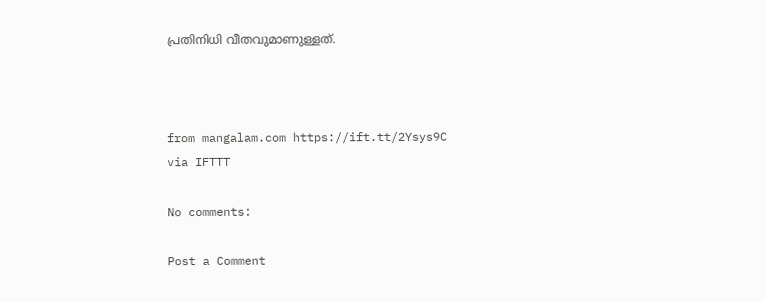പ്രതിനിധി വീതവുമാണുള്ളത്.



from mangalam.com https://ift.tt/2Ysys9C
via IFTTT

No comments:

Post a Comment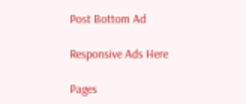Post Bottom Ad

Responsive Ads Here

Pages